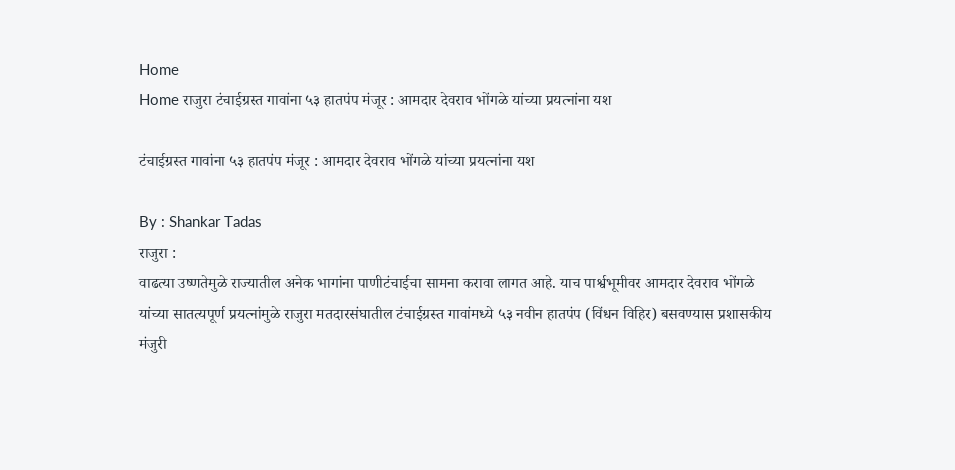Home
Home राजुरा टंचाईग्रस्त गावांना ५३ हातपंप मंजूर : आमदार देवराव भोंगळे यांच्या प्रयत्नांना यश

टंचाईग्रस्त गावांना ५३ हातपंप मंजूर : आमदार देवराव भोंगळे यांच्या प्रयत्नांना यश

By : Shankar Tadas
राजुरा :
वाढत्या उष्णतेमुळे राज्यातील अनेक भागांना पाणीटंचाईचा सामना करावा लागत आहे. याच पार्श्वभूमीवर आमदार देवराव भोंगळे यांच्या सातत्यपूर्ण प्रयत्नांमुळे राजुरा मतदारसंघातील टंचाईग्रस्त गावांमध्ये ५३ नवीन हातपंप (विंधन विहिर) बसवण्यास प्रशासकीय मंजुरी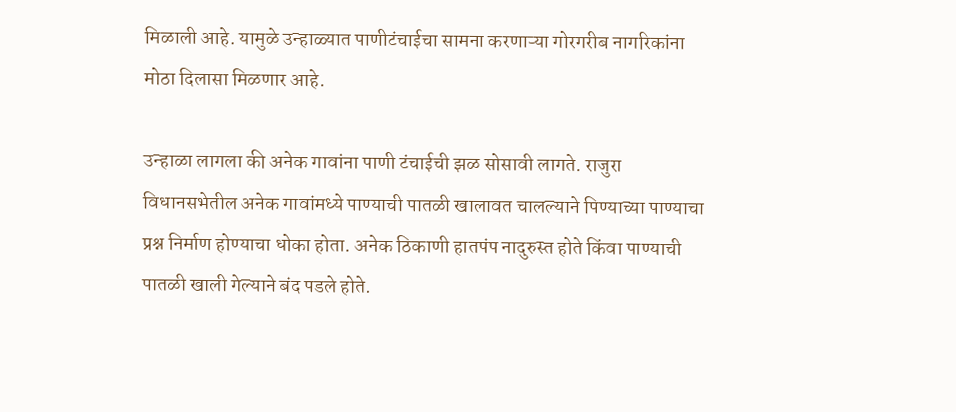मिळाली आहे. यामुळे उन्हाळ्यात पाणीटंचाईचा सामना करणाऱ्या गोरगरीब नागरिकांना मोठा दिलासा मिळणार आहे.

उन्हाळा लागला की अनेक गावांना पाणी टंचाईची झळ सोसावी लागते. राजुरा विधानसभेतील अनेक गावांमध्ये पाण्याची पातळी खालावत चालल्याने पिण्याच्या पाण्याचा प्रश्न निर्माण होण्याचा धोका होता. अनेक ठिकाणी हातपंप नादुरुस्त होते किंवा पाण्याची पातळी खाली गेल्याने बंद पडले होते.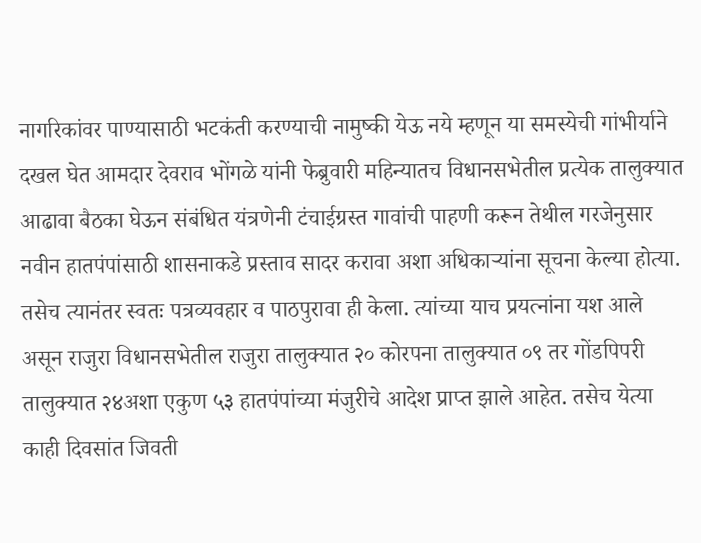नागरिकांवर पाण्यासाठी भटकंती करण्याची नामुष्की येऊ नये म्हणून या समस्येची गांभीर्याने दखल घेत आमदार देवराव भोंगळे यांनी फेब्रुवारी महिन्यातच विधानसभेतील प्रत्येक तालुक्यात आढावा बैठका घेऊन संबंधित यंत्रणेनी टंचाईग्रस्त गावांची पाहणी करून तेथील गरजेनुसार नवीन हातपंपांसाठी शासनाकडे प्रस्ताव सादर करावा अशा अधिकाऱ्यांना सूचना केल्या होत्या. तसेच त्यानंतर स्वतः पत्रव्यवहार व पाठपुरावा ही केला. त्यांच्या याच प्रयत्नांना यश आले असून राजुरा विधानसभेतील राजुरा तालुक्यात २० कोरपना तालुक्यात ०९ तर गोंडपिपरी तालुक्यात २४अशा एकुण ५३ हातपंपांच्या मंजुरीचे आदेश प्राप्त झाले आहेत. तसेच येत्या काही दिवसांत जिवती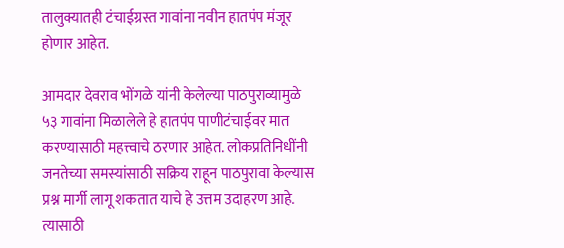तालुक्यातही टंचाईग्रस्त गावांना नवीन हातपंप मंजूर होणार आहेत.

आमदार देवराव भोंगळे यांनी केलेल्या पाठपुराव्यामुळे ५३ गावांना मिळालेले हे हातपंप पाणीटंचाईवर मात करण्यासाठी महत्त्वाचे ठरणार आहेत. लोकप्रतिनिधींनी जनतेच्या समस्यांसाठी सक्रिय राहून पाठपुरावा केल्यास प्रश्न मार्गी लागू शकतात याचे हे उत्तम उदाहरण आहे. त्यासाठी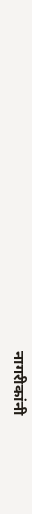नागरीकांनी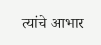त्यांचे आभार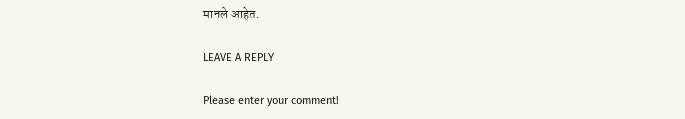मानले आहेत.

LEAVE A REPLY

Please enter your comment!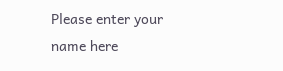Please enter your name here